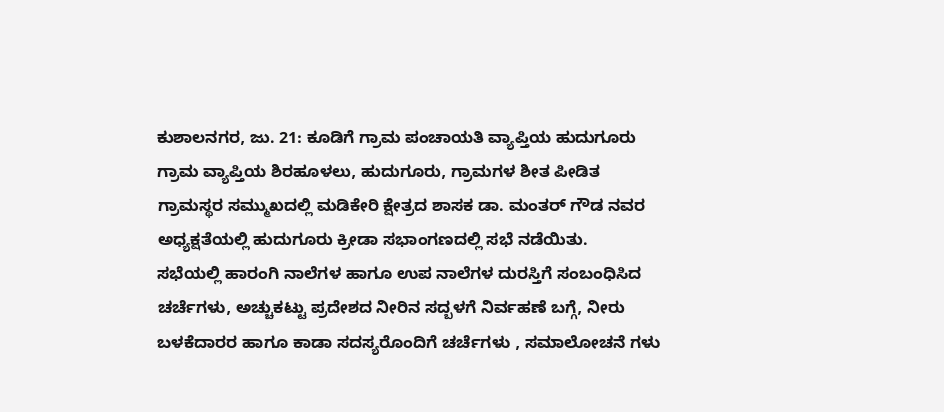ಕುಶಾಲನಗರ, ಜು. 21: ಕೂಡಿಗೆ ಗ್ರಾಮ ಪಂಚಾಯತಿ ವ್ಯಾಪ್ತಿಯ ಹುದುಗೂರು ಗ್ರಾಮ ವ್ಯಾಪ್ತಿಯ ಶಿರಹೂಳಲು, ಹುದುಗೂರು, ಗ್ರಾಮಗಳ ಶೀತ ಪೀಡಿತ ಗ್ರಾಮಸ್ಥರ ಸಮ್ಮುಖದಲ್ಲಿ ಮಡಿಕೇರಿ ಕ್ಷೇತ್ರದ ಶಾಸಕ ಡಾ. ಮಂತರ್ ಗೌಡ ನವರ ಅಧ್ಯಕ್ಷತೆಯಲ್ಲಿ ಹುದುಗೂರು ಕ್ರೀಡಾ ಸಭಾಂಗಣದಲ್ಲಿ ಸಭೆ ನಡೆಯಿತು.
ಸಭೆಯಲ್ಲಿ ಹಾರಂಗಿ ನಾಲೆಗಳ ಹಾಗೂ ಉಪ ನಾಲೆಗಳ ದುರಸ್ತಿಗೆ ಸಂಬಂಧಿಸಿದ ಚರ್ಚೆಗಳು, ಅಚ್ಚುಕಟ್ಟು ಪ್ರದೇಶದ ನೀರಿನ ಸದ್ಬಳಗೆ ನಿರ್ವಹಣೆ ಬಗ್ಗೆ, ನೀರು ಬಳಕೆದಾರರ ಹಾಗೂ ಕಾಡಾ ಸದಸ್ಯರೊಂದಿಗೆ ಚರ್ಚೆಗಳು , ಸಮಾಲೋಚನೆ ಗಳು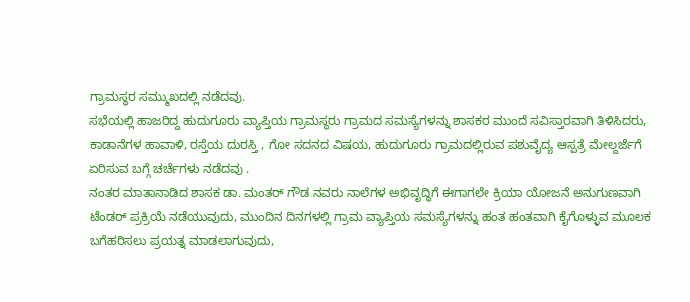ಗ್ರಾಮಸ್ಥರ ಸಮ್ಮುಖದಲ್ಲಿ ನಡೆದವು.
ಸಭೆಯಲ್ಲಿ ಹಾಜರಿದ್ದ ಹುದುಗೂರು ವ್ಯಾಪ್ತಿಯ ಗ್ರಾಮಸ್ಥರು ಗ್ರಾಮದ ಸಮಸ್ಯೆಗಳನ್ನು ಶಾಸಕರ ಮುಂದೆ ಸವಿಸ್ತಾರವಾಗಿ ತಿಳಿಸಿದರು, ಕಾಡಾನೆಗಳ ಹಾವಾಳಿ, ರಸ್ತೆಯ ದುರಸ್ತಿ , ಗೋ ಸದನದ ವಿಷಯ, ಹುದುಗೂರು ಗ್ರಾಮದಲ್ಲಿರುವ ಪಶುವೈದ್ಯ ಆಸ್ಪತ್ರೆ ಮೇಲ್ದರ್ಜೆಗೆ ಏರಿಸುವ ಬಗ್ಗೆ ಚರ್ಚೆಗಳು ನಡೆದವು .
ನಂತರ ಮಾತಾನಾಡಿದ ಶಾಸಕ ಡಾ. ಮಂತರ್ ಗೌಡ ನವರು ನಾಲೆಗಳ ಅಭಿವೃದ್ಧಿಗೆ ಈಗಾಗಲೇ ಕ್ರಿಯಾ ಯೋಜನೆ ಅನುಗುಣವಾಗಿ ಟೆಂಡರ್ ಪ್ರಕ್ರಿಯೆ ನಡೆಯುವುದು, ಮುಂದಿನ ದಿನಗಳಲ್ಲಿ ಗ್ರಾಮ ವ್ಯಾಪ್ತಿಯ ಸಮಸ್ಯೆಗಳನ್ನು ಹಂತ ಹಂತವಾಗಿ ಕೈಗೊಳ್ಳುವ ಮೂಲಕ ಬಗೆಹರಿಸಲು ಪ್ರಯತ್ನ ಮಾಡಲಾಗುವುದು,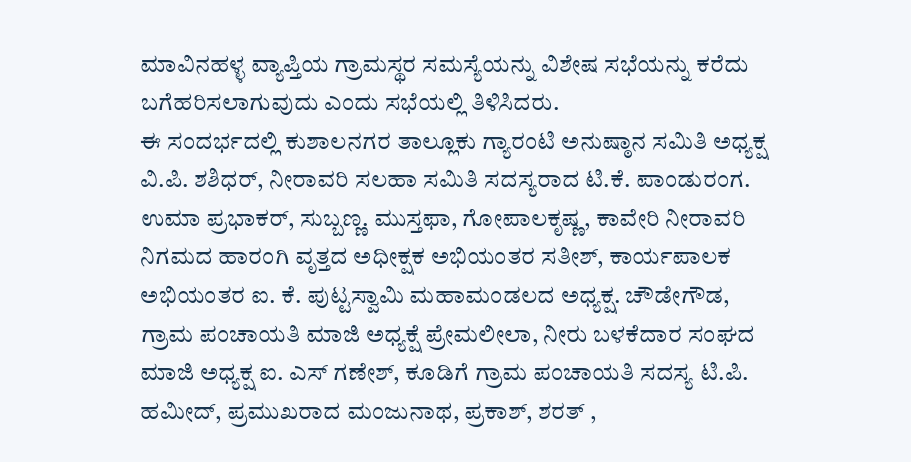ಮಾವಿನಹಳ್ಳ ವ್ಯಾಪ್ತಿಯ ಗ್ರಾಮಸ್ಥರ ಸಮಸ್ಯೆಯನ್ನು ವಿಶೇಷ ಸಭೆಯನ್ನು ಕರೆದು ಬಗೆಹರಿಸಲಾಗುವುದು ಎಂದು ಸಭೆಯಲ್ಲಿ ತಿಳಿಸಿದರು.
ಈ ಸಂದರ್ಭದಲ್ಲಿ ಕುಶಾಲನಗರ ತಾಲ್ಲೂಕು ಗ್ಯಾರಂಟಿ ಅನುಷ್ಠಾನ ಸಮಿತಿ ಅಧ್ಯಕ್ಷ ವಿ.ಪಿ. ಶಶಿಧರ್, ನೀರಾವರಿ ಸಲಹಾ ಸಮಿತಿ ಸದಸ್ಯರಾದ ಟಿ.ಕೆ. ಪಾಂಡುರಂಗ. ಉಮಾ ಪ್ರಭಾಕರ್, ಸುಬ್ಬಣ್ಣ. ಮುಸ್ತಫಾ, ಗೋಪಾಲಕೃಷ್ಣ, ಕಾವೇರಿ ನೀರಾವರಿ ನಿಗಮದ ಹಾರಂಗಿ ವೃತ್ತದ ಅಧೀಕ್ಷಕ ಅಭಿಯಂತರ ಸತೀಶ್, ಕಾರ್ಯಪಾಲಕ ಅಭಿಯಂತರ ಐ. ಕೆ. ಪುಟ್ಟಸ್ವಾಮಿ ಮಹಾಮಂಡಲದ ಅಧ್ಯಕ್ಷ. ಚೌಡೇಗೌಡ, ಗ್ರಾಮ ಪಂಚಾಯತಿ ಮಾಜಿ ಅಧ್ಯಕ್ಷೆ ಪ್ರೇಮಲೀಲಾ, ನೀರು ಬಳಕೆದಾರ ಸಂಘದ ಮಾಜಿ ಅಧ್ಯಕ್ಷ ಐ. ಎಸ್ ಗಣೇಶ್, ಕೂಡಿಗೆ ಗ್ರಾಮ ಪಂಚಾಯತಿ ಸದಸ್ಯ ಟಿ.ಪಿ. ಹಮೀದ್, ಪ್ರಮುಖರಾದ ಮಂಜುನಾಥ, ಪ್ರಕಾಶ್, ಶರತ್ ,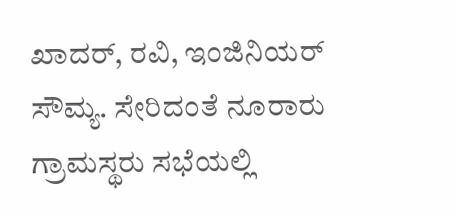ಖಾದರ್, ರವಿ, ಇಂಜಿನಿಯರ್ ಸೌಮ್ಯ. ಸೇರಿದಂತೆ ನೂರಾರು ಗ್ರಾಮಸ್ಥರು ಸಭೆಯಲ್ಲಿ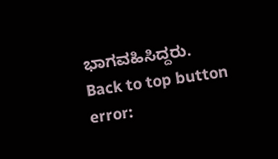ಭಾಗವಹಿಸಿದ್ದರು.
Back to top button
error: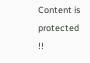Content is protected !!